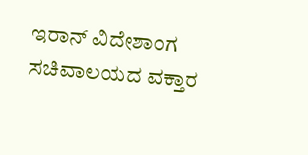ಇರಾನ್ ವಿದೇಶಾಂಗ ಸಚಿವಾಲಯದ ವಕ್ತಾರ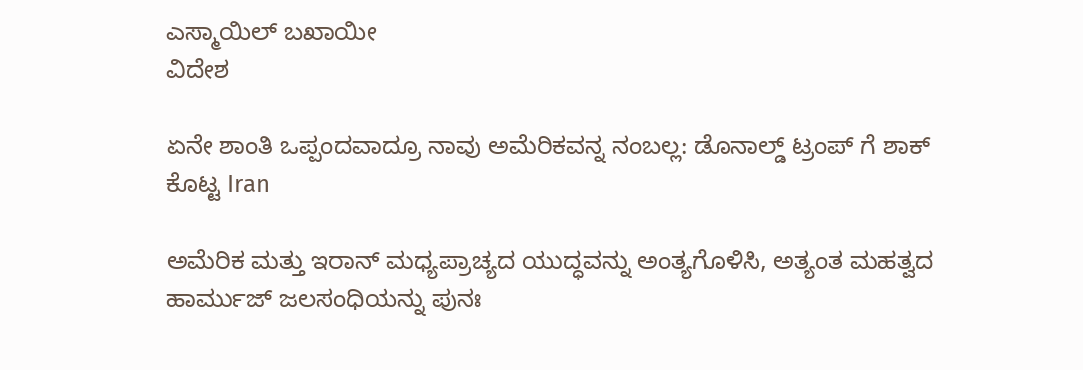ಎಸ್ಮಾಯಿಲ್ ಬಖಾಯೀ
ವಿದೇಶ

ಏನೇ ಶಾಂತಿ ಒಪ್ಪಂದವಾದ್ರೂ ನಾವು ಅಮೆರಿಕವನ್ನ ನಂಬಲ್ಲ: ಡೊನಾಲ್ಡ್ ಟ್ರಂಪ್ ಗೆ ಶಾಕ್ ಕೊಟ್ಟ Iran

ಅಮೆರಿಕ ಮತ್ತು ಇರಾನ್ ಮಧ್ಯಪ್ರಾಚ್ಯದ ಯುದ್ಧವನ್ನು ಅಂತ್ಯಗೊಳಿಸಿ, ಅತ್ಯಂತ ಮಹತ್ವದ ಹಾರ್ಮುಜ್ ಜಲಸಂಧಿಯನ್ನು ಪುನಃ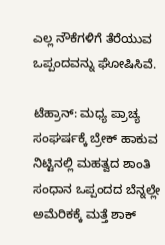ಎಲ್ಲ ನೌಕೆಗಳಿಗೆ ತೆರೆಯುವ ಒಪ್ಪಂದವನ್ನು ಘೋಷಿಸಿವೆ.

ಟೆಹ್ರಾನ್: ಮಧ್ಯ ಪ್ರಾಚ್ಯ ಸಂಘರ್ಷಕ್ಕೆ ಬ್ರೇಕ್ ಹಾಕುವ ನಿಟ್ಟಿನಲ್ಲಿ ಮಹತ್ವದ ಶಾಂತಿ ಸಂಧಾನ ಒಪ್ಪಂದದ ಬೆನ್ನಲ್ಲೇ ಅಮೆರಿಕಕ್ಕೆ ಮತ್ತೆ ಶಾಕ್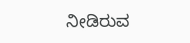ನೀಡಿರುವ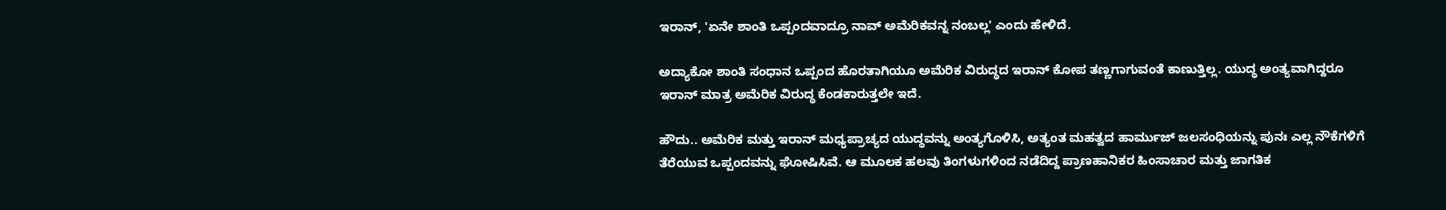ಇರಾನ್, 'ಏನೇ ಶಾಂತಿ ಒಪ್ಪಂದವಾದ್ರೂ ನಾವ್ ಅಮೆರಿಕವನ್ನ ನಂಬಲ್ಲ' ಎಂದು ಹೇಳಿದೆ.

ಅದ್ಯಾಕೋ ಶಾಂತಿ ಸಂಧಾನ ಒಪ್ಪಂದ ಹೊರತಾಗಿಯೂ ಅಮೆರಿಕ ವಿರುದ್ಧದ ಇರಾನ್ ಕೋಪ ತಣ್ಣಗಾಗುವಂತೆ ಕಾಣುತ್ತಿಲ್ಲ. ಯುದ್ಧ ಅಂತ್ಯವಾಗಿದ್ದರೂ ಇರಾನ್ ಮಾತ್ರ ಅಮೆರಿಕ ವಿರುದ್ಧ ಕೆಂಡಕಾರುತ್ತಲೇ ಇದೆ.

ಹೌದು.. ಅಮೆರಿಕ ಮತ್ತು ಇರಾನ್ ಮಧ್ಯಪ್ರಾಚ್ಯದ ಯುದ್ಧವನ್ನು ಅಂತ್ಯಗೊಳಿಸಿ, ಅತ್ಯಂತ ಮಹತ್ವದ ಹಾರ್ಮುಜ್ ಜಲಸಂಧಿಯನ್ನು ಪುನಃ ಎಲ್ಲ ನೌಕೆಗಳಿಗೆ ತೆರೆಯುವ ಒಪ್ಪಂದವನ್ನು ಘೋಷಿಸಿವೆ. ಆ ಮೂಲಕ ಹಲವು ತಿಂಗಳುಗಳಿಂದ ನಡೆದಿದ್ದ ಪ್ರಾಣಹಾನಿಕರ ಹಿಂಸಾಚಾರ ಮತ್ತು ಜಾಗತಿಕ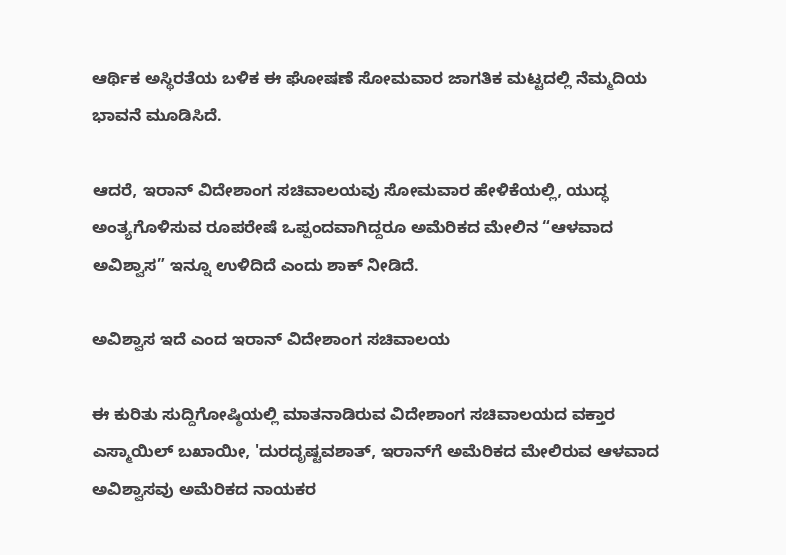ಆರ್ಥಿಕ ಅಸ್ಥಿರತೆಯ ಬಳಿಕ ಈ ಘೋಷಣೆ ಸೋಮವಾರ ಜಾಗತಿಕ ಮಟ್ಟದಲ್ಲಿ ನೆಮ್ಮದಿಯ ಭಾವನೆ ಮೂಡಿಸಿದೆ.

ಆದರೆ, ಇರಾನ್ ವಿದೇಶಾಂಗ ಸಚಿವಾಲಯವು ಸೋಮವಾರ ಹೇಳಿಕೆಯಲ್ಲಿ, ಯುದ್ಧ ಅಂತ್ಯಗೊಳಿಸುವ ರೂಪರೇಷೆ ಒಪ್ಪಂದವಾಗಿದ್ದರೂ ಅಮೆರಿಕದ ಮೇಲಿನ “ಆಳವಾದ ಅವಿಶ್ವಾಸ” ಇನ್ನೂ ಉಳಿದಿದೆ ಎಂದು ಶಾಕ್ ನೀಡಿದೆ.

ಅವಿಶ್ವಾಸ ಇದೆ ಎಂದ ಇರಾನ್ ವಿದೇಶಾಂಗ ಸಚಿವಾಲಯ

ಈ ಕುರಿತು ಸುದ್ದಿಗೋಷ್ಠಿಯಲ್ಲಿ ಮಾತನಾಡಿರುವ ವಿದೇಶಾಂಗ ಸಚಿವಾಲಯದ ವಕ್ತಾರ ಎಸ್ಮಾಯಿಲ್ ಬಖಾಯೀ, 'ದುರದೃಷ್ಟವಶಾತ್, ಇರಾನ್‌ಗೆ ಅಮೆರಿಕದ ಮೇಲಿರುವ ಆಳವಾದ ಅವಿಶ್ವಾಸವು ಅಮೆರಿಕದ ನಾಯಕರ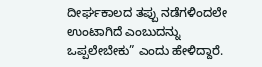ದೀರ್ಘಕಾಲದ ತಪ್ಪು ನಡೆಗಳಿಂದಲೇ ಉಂಟಾಗಿದೆ ಎಂಬುದನ್ನು ಒಪ್ಪಲೇಬೇಕು” ಎಂದು ಹೇಳಿದ್ದಾರೆ.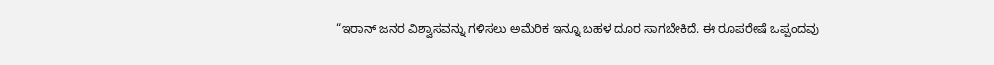“ಇರಾನ್ ಜನರ ವಿಶ್ವಾಸವನ್ನು ಗಳಿಸಲು ಅಮೆರಿಕ ಇನ್ನೂ ಬಹಳ ದೂರ ಸಾಗಬೇಕಿದೆ. ಈ ರೂಪರೇಷೆ ಒಪ್ಪಂದವು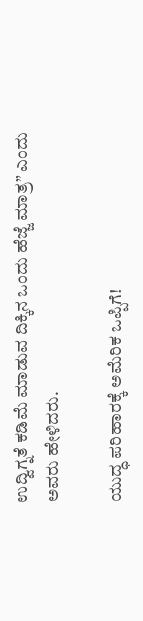ಉದ್ವಿಗ್ನತೆ ಕಡಿಮೆ ಮಾಡುವ ದಿಕ್ಕಿನ ಒಂದು ಹೆಜ್ಜೆ ಮಾತ್ರ” ಎಂದು ಅವರು ಹೇಳಿದರು.

ಯುದ್ಧ ಪರಿಹಾರಕ್ಕೆ ಅಮೆರಿಕ ಒಪ್ಪಿಗೆ!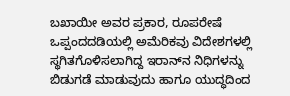ಬಖಾಯೀ ಅವರ ಪ್ರಕಾರ, ರೂಪರೇಷೆ ಒಪ್ಪಂದದಡಿಯಲ್ಲಿ ಅಮೆರಿಕವು ವಿದೇಶಗಳಲ್ಲಿ ಸ್ಥಗಿತಗೊಳಿಸಲಾಗಿದ್ದ ಇರಾನ್‌ನ ನಿಧಿಗಳನ್ನು ಬಿಡುಗಡೆ ಮಾಡುವುದು ಹಾಗೂ ಯುದ್ಧದಿಂದ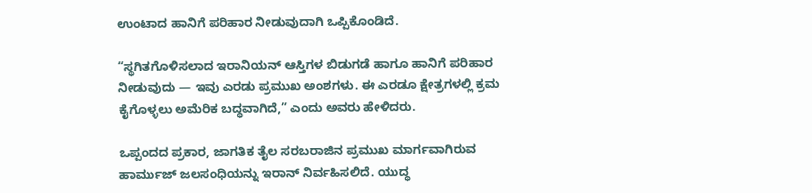ಉಂಟಾದ ಹಾನಿಗೆ ಪರಿಹಾರ ನೀಡುವುದಾಗಿ ಒಪ್ಪಿಕೊಂಡಿದೆ.

“ಸ್ಥಗಿತಗೊಳಿಸಲಾದ ಇರಾನಿಯನ್ ಆಸ್ತಿಗಳ ಬಿಡುಗಡೆ ಹಾಗೂ ಹಾನಿಗೆ ಪರಿಹಾರ ನೀಡುವುದು — ಇವು ಎರಡು ಪ್ರಮುಖ ಅಂಶಗಳು. ಈ ಎರಡೂ ಕ್ಷೇತ್ರಗಳಲ್ಲಿ ಕ್ರಮ ಕೈಗೊಳ್ಳಲು ಅಮೆರಿಕ ಬದ್ಧವಾಗಿದೆ,” ಎಂದು ಅವರು ಹೇಳಿದರು.

ಒಪ್ಪಂದದ ಪ್ರಕಾರ, ಜಾಗತಿಕ ತೈಲ ಸರಬರಾಜಿನ ಪ್ರಮುಖ ಮಾರ್ಗವಾಗಿರುವ ಹಾರ್ಮುಜ್ ಜಲಸಂಧಿಯನ್ನು ಇರಾನ್ ನಿರ್ವಹಿಸಲಿದೆ. ಯುದ್ಧ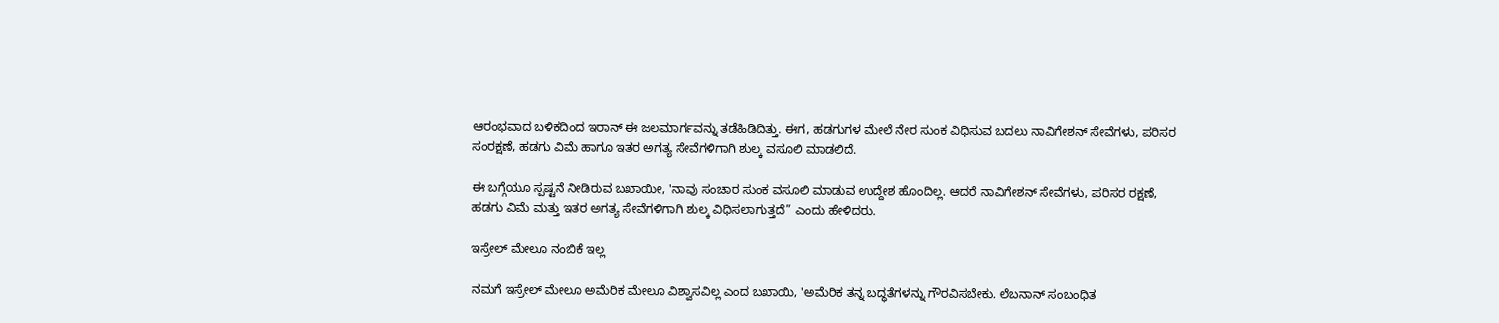ಆರಂಭವಾದ ಬಳಿಕದಿಂದ ಇರಾನ್ ಈ ಜಲಮಾರ್ಗವನ್ನು ತಡೆಹಿಡಿದಿತ್ತು. ಈಗ, ಹಡಗುಗಳ ಮೇಲೆ ನೇರ ಸುಂಕ ವಿಧಿಸುವ ಬದಲು ನಾವಿಗೇಶನ್ ಸೇವೆಗಳು, ಪರಿಸರ ಸಂರಕ್ಷಣೆ, ಹಡಗು ವಿಮೆ ಹಾಗೂ ಇತರ ಅಗತ್ಯ ಸೇವೆಗಳಿಗಾಗಿ ಶುಲ್ಕ ವಸೂಲಿ ಮಾಡಲಿದೆ.

ಈ ಬಗ್ಗೆಯೂ ಸ್ಪಷ್ಟನೆ ನೀಡಿರುವ ಬಖಾಯೀ, 'ನಾವು ಸಂಚಾರ ಸುಂಕ ವಸೂಲಿ ಮಾಡುವ ಉದ್ದೇಶ ಹೊಂದಿಲ್ಲ. ಆದರೆ ನಾವಿಗೇಶನ್ ಸೇವೆಗಳು, ಪರಿಸರ ರಕ್ಷಣೆ, ಹಡಗು ವಿಮೆ ಮತ್ತು ಇತರ ಅಗತ್ಯ ಸೇವೆಗಳಿಗಾಗಿ ಶುಲ್ಕ ವಿಧಿಸಲಾಗುತ್ತದೆ” ಎಂದು ಹೇಳಿದರು.

ಇಸ್ರೇಲ್ ಮೇಲೂ ನಂಬಿಕೆ ಇಲ್ಲ

ನಮಗೆ ಇಸ್ರೇಲ್ ಮೇಲೂ ಅಮೆರಿಕ ಮೇಲೂ ವಿಶ್ವಾಸವಿಲ್ಲ ಎಂದ ಬಖಾಯಿ, 'ಅಮೆರಿಕ ತನ್ನ ಬದ್ಧತೆಗಳನ್ನು ಗೌರವಿಸಬೇಕು. ಲೆಬನಾನ್ ಸಂಬಂಧಿತ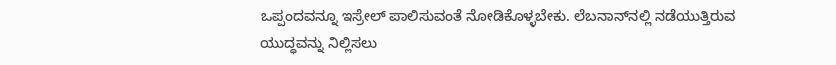ಒಪ್ಪಂದವನ್ನೂ ಇಸ್ರೇಲ್ ಪಾಲಿಸುವಂತೆ ನೋಡಿಕೊಳ್ಳಬೇಕು. ಲೆಬನಾನ್‌ನಲ್ಲಿ ನಡೆಯುತ್ತಿರುವ ಯುದ್ಧವನ್ನು ನಿಲ್ಲಿಸಲು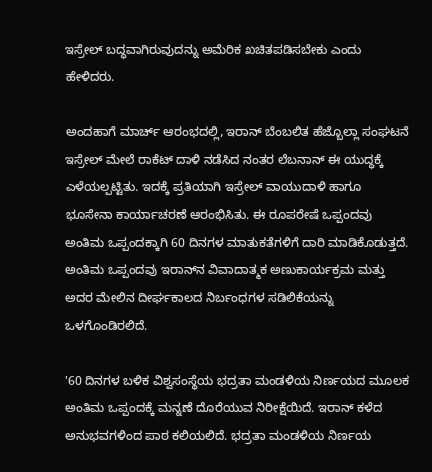ಇಸ್ರೇಲ್ ಬದ್ಧವಾಗಿರುವುದನ್ನು ಅಮೆರಿಕ ಖಚಿತಪಡಿಸಬೇಕು ಎಂದು ಹೇಳಿದರು.

ಅಂದಹಾಗೆ ಮಾರ್ಚ್ ಆರಂಭದಲ್ಲಿ, ಇರಾನ್ ಬೆಂಬಲಿತ ಹೆಜ್ಬೊಲ್ಲಾ ಸಂಘಟನೆ ಇಸ್ರೇಲ್ ಮೇಲೆ ರಾಕೆಟ್ ದಾಳಿ ನಡೆಸಿದ ನಂತರ ಲೆಬನಾನ್ ಈ ಯುದ್ಧಕ್ಕೆ ಎಳೆಯಲ್ಪಟ್ಟಿತು. ಇದಕ್ಕೆ ಪ್ರತಿಯಾಗಿ ಇಸ್ರೇಲ್ ವಾಯುದಾಳಿ ಹಾಗೂ ಭೂಸೇನಾ ಕಾರ್ಯಾಚರಣೆ ಆರಂಭಿಸಿತು. ಈ ರೂಪರೇಷೆ ಒಪ್ಪಂದವು ಅಂತಿಮ ಒಪ್ಪಂದಕ್ಕಾಗಿ 60 ದಿನಗಳ ಮಾತುಕತೆಗಳಿಗೆ ದಾರಿ ಮಾಡಿಕೊಡುತ್ತದೆ. ಅಂತಿಮ ಒಪ್ಪಂದವು ಇರಾನ್‌ನ ವಿವಾದಾತ್ಮಕ ಅಣುಕಾರ್ಯಕ್ರಮ ಮತ್ತು ಅದರ ಮೇಲಿನ ದೀರ್ಘಕಾಲದ ನಿರ್ಬಂಧಗಳ ಸಡಿಲಿಕೆಯನ್ನು ಒಳಗೊಂಡಿರಲಿದೆ.

'60 ದಿನಗಳ ಬಳಿಕ ವಿಶ್ವಸಂಸ್ಥೆಯ ಭದ್ರತಾ ಮಂಡಳಿಯ ನಿರ್ಣಯದ ಮೂಲಕ ಅಂತಿಮ ಒಪ್ಪಂದಕ್ಕೆ ಮನ್ನಣೆ ದೊರೆಯುವ ನಿರೀಕ್ಷೆಯಿದೆ. ಇರಾನ್ ಕಳೆದ ಅನುಭವಗಳಿಂದ ಪಾಠ ಕಲಿಯಲಿದೆ. ಭದ್ರತಾ ಮಂಡಳಿಯ ನಿರ್ಣಯ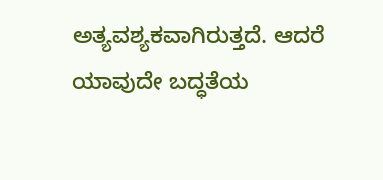ಅತ್ಯವಶ್ಯಕವಾಗಿರುತ್ತದೆ. ಆದರೆ ಯಾವುದೇ ಬದ್ಧತೆಯ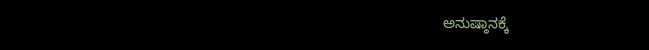ಅನುಷ್ಠಾನಕ್ಕೆ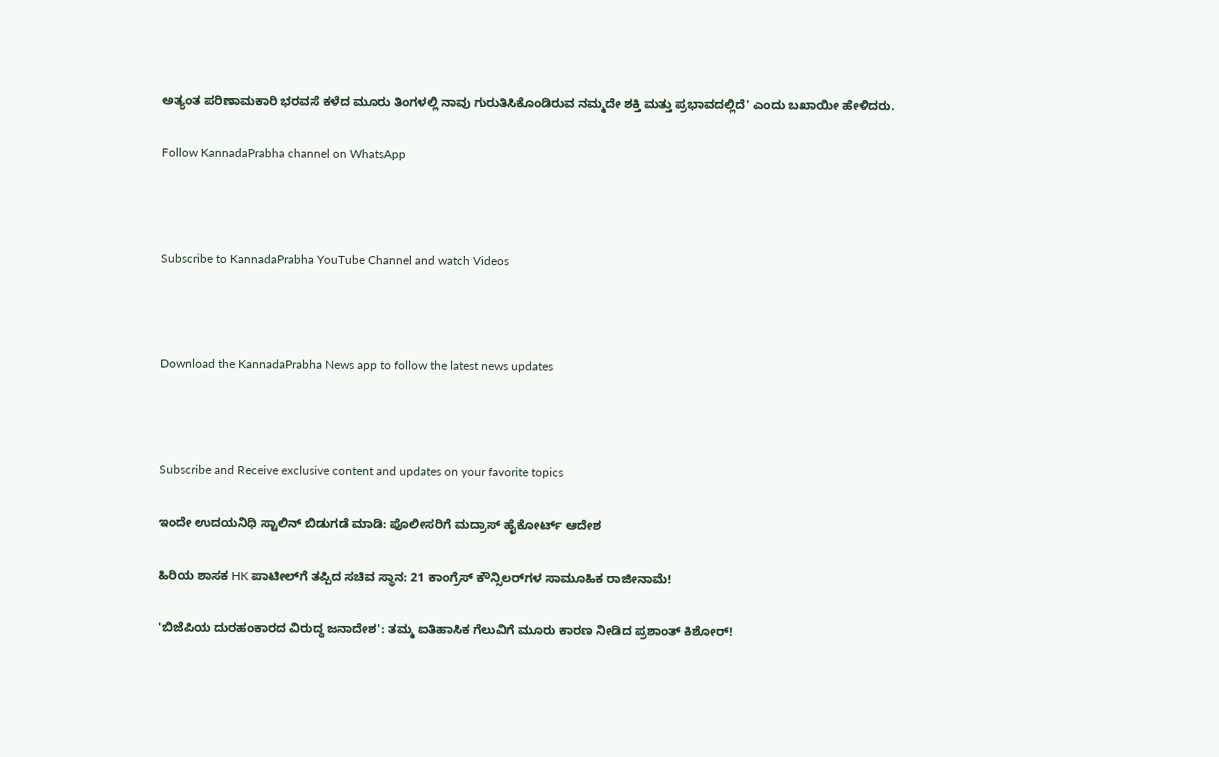ಅತ್ಯಂತ ಪರಿಣಾಮಕಾರಿ ಭರವಸೆ ಕಳೆದ ಮೂರು ತಿಂಗಳಲ್ಲಿ ನಾವು ಗುರುತಿಸಿಕೊಂಡಿರುವ ನಮ್ಮದೇ ಶಕ್ತಿ ಮತ್ತು ಪ್ರಭಾವದಲ್ಲಿದೆ' ಎಂದು ಬಖಾಯೀ ಹೇಳಿದರು.

Follow KannadaPrabha channel on WhatsApp



Subscribe to KannadaPrabha YouTube Channel and watch Videos



Download the KannadaPrabha News app to follow the latest news updates



Subscribe and Receive exclusive content and updates on your favorite topics

ಇಂದೇ ಉದಯನಿಧಿ ಸ್ಟಾಲಿನ್ ಬಿಡುಗಡೆ ಮಾಡಿ: ಪೊಲೀಸರಿಗೆ ಮದ್ರಾಸ್ ಹೈಕೋರ್ಟ್ ಆದೇಶ

ಹಿರಿಯ ಶಾಸಕ HK ಪಾಟೀಲ್‌ಗೆ ತಪ್ಪಿದ ಸಚಿವ ಸ್ಥಾನ: 21 ಕಾಂಗ್ರೆಸ್ ಕೌನ್ಸಿಲರ್‌ಗಳ ಸಾಮೂಹಿಕ ರಾಜೀನಾಮೆ!

'ಬಿಜೆಪಿಯ ದುರಹಂಕಾರದ ವಿರುದ್ಧ ಜನಾದೇಶ': ತಮ್ಮ ಐತಿಹಾಸಿಕ ಗೆಲುವಿಗೆ ಮೂರು ಕಾರಣ ನೀಡಿದ ಪ್ರಶಾಂತ್ ಕಿಶೋರ್!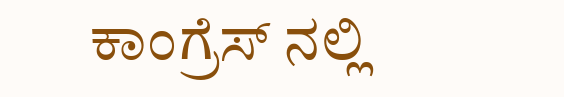ಕಾಂಗ್ರೆಸ್ ನಲ್ಲಿ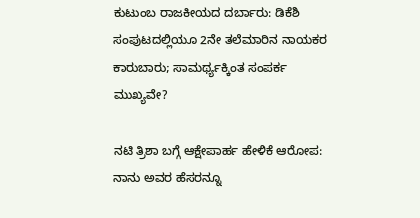ಕುಟುಂಬ ರಾಜಕೀಯದ ದರ್ಬಾರು: ಡಿಕೆಶಿ ಸಂಪುಟದಲ್ಲಿಯೂ 2ನೇ ತಲೆಮಾರಿನ ನಾಯಕರ ಕಾರುಬಾರು; ಸಾಮರ್ಥ್ಯಕ್ಕಿಂತ ಸಂಪರ್ಕ ಮುಖ್ಯವೇ?

ನಟಿ ತ್ರಿಶಾ ಬಗ್ಗೆ ಆಕ್ಷೇಪಾರ್ಹ ಹೇಳಿಕೆ ಆರೋಪ: ನಾನು ಅವರ ಹೆಸರನ್ನೂ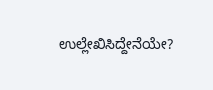ಉಲ್ಲೇಖಿಸಿದ್ದೇನೆಯೇ?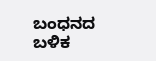ಬಂಧನದ ಬಳಿಕ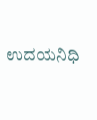ಉದಯನಿಧಿ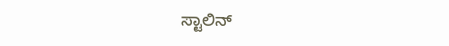ಸ್ಟಾಲಿನ್